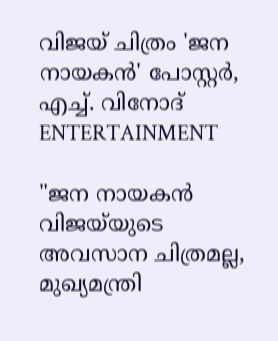വിജയ് ചിത്രം 'ജന നായകൻ' പോസ്റ്റർ, എച്ച്. വിനോദ്
ENTERTAINMENT

"ജന നായകൻ വിജയ്‌യുടെ അവസാന ചിത്രമല്ല, മുഖ്യമന്ത്രി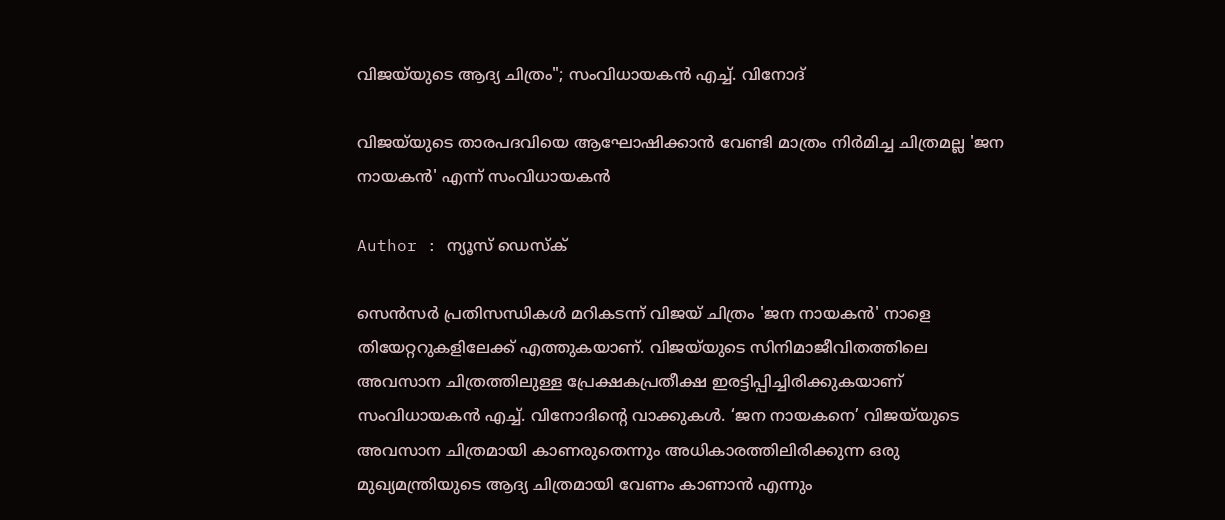വിജയ്‌യുടെ ആദ്യ ചിത്രം"; സംവിധായകൻ എച്ച്. വിനോദ്

വിജയ്‌യുടെ താരപദവിയെ ആഘോഷിക്കാൻ വേണ്ടി മാത്രം നിർമിച്ച ചിത്രമല്ല 'ജന നായകൻ' എന്ന് സംവിധായകൻ

Author : ന്യൂസ് ഡെസ്ക്

സെൻസർ പ്രതിസന്ധികൾ മറികടന്ന് വിജയ് ചിത്രം 'ജന നായകൻ' നാളെ തിയേറ്ററുകളിലേക്ക് എത്തുകയാണ്. വിജയ്‌യുടെ സിനിമാജീവിതത്തിലെ അവസാന ചിത്രത്തിലുള്ള പ്രേക്ഷകപ്രതീക്ഷ ഇരട്ടിപ്പിച്ചിരിക്കുകയാണ് സംവിധായകൻ എച്ച്. വിനോദിന്റെ വാക്കുകൾ. ‘ജന നായകനെ’ വിജയ്‌യുടെ അവസാന ചിത്രമായി കാണരുതെന്നും അധികാരത്തിലിരിക്കുന്ന ഒരു മുഖ്യമന്ത്രിയുടെ ആദ്യ ചിത്രമായി വേണം കാണാൻ എന്നും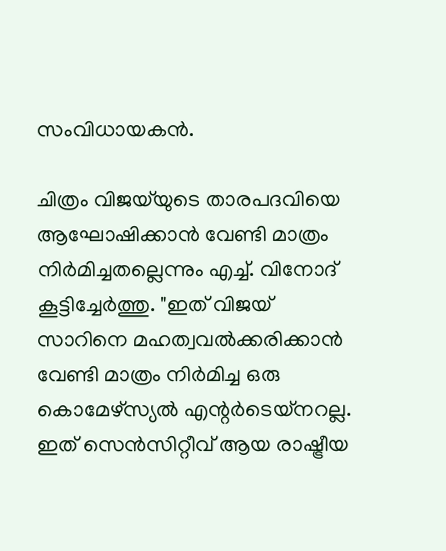സംവിധായകൻ.

ചിത്രം വിജയ്‌യുടെ താരപദവിയെ ആഘോഷിക്കാൻ വേണ്ടി മാത്രം നിർമിച്ചതല്ലെന്നും എച്ച്. വിനോദ് കൂട്ടിച്ചേർത്തു. "ഇത് വിജയ് സാറിനെ മഹത്വവൽക്കരിക്കാൻ വേണ്ടി മാത്രം നിർമിച്ച ഒരു കൊമേഴ്‌സ്യൽ എന്റർടെയ്‌നറല്ല. ഇത് സെൻസിറ്റീവ് ആയ രാഷ്ട്രീയ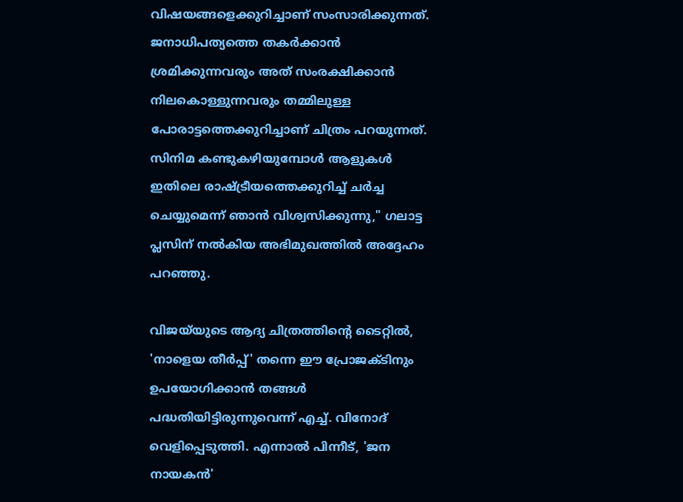വിഷയങ്ങളെക്കുറിച്ചാണ് സംസാരിക്കുന്നത്. ജനാധിപത്യത്തെ തകർക്കാൻ ശ്രമിക്കുന്നവരും അത് സംരക്ഷിക്കാൻ നിലകൊള്ളുന്നവരും തമ്മിലുള്ള പോരാട്ടത്തെക്കുറിച്ചാണ് ചിത്രം പറയുന്നത്. സിനിമ കണ്ടുകഴിയുമ്പോൾ ആളുകൾ ഇതിലെ രാഷ്ട്രീയത്തെക്കുറിച്ച് ചർച്ച ചെയ്യുമെന്ന് ഞാൻ വിശ്വസിക്കുന്നു," ഗലാട്ട പ്ലസിന് നൽകിയ അഭിമുഖത്തിൽ അദ്ദേഹം പറഞ്ഞു.

വിജയ്‌യുടെ ആദ്യ ചിത്രത്തിന്റെ ടൈറ്റിൽ, 'നാളെയ തീർപ്പ്' തന്നെ ഈ പ്രോജക്ടിനും ഉപയോഗിക്കാൻ തങ്ങൾ പദ്ധതിയിട്ടിരുന്നുവെന്ന് എച്ച്. വിനോദ് വെളിപ്പെടുത്തി. എന്നാൽ പിന്നീട്, 'ജന നായകൻ'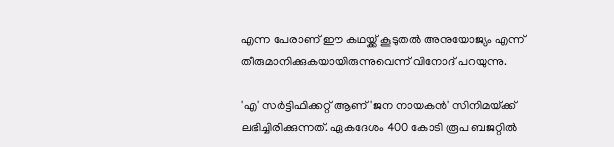എന്ന പേരാണ് ഈ കഥയ്ക്ക് കൂടുതൽ അനുയോജ്യം എന്ന് തീരുമാനിക്കുകയായിരുന്നുവെന്ന് വിനോദ് പറയുന്നു.

'എ' സർട്ടിഫിക്കറ്റ് ആണ് 'ജന നായകൻ' സിനിമയ്‌ക്ക് ലഭിച്ചിരിക്കുന്നത്. ഏകദേശം 400 കോടി രൂപ ബജറ്റിൽ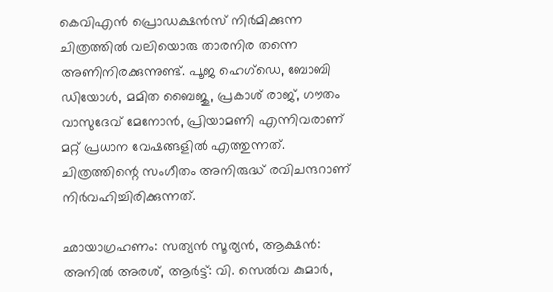കെവിഎൻ പ്രൊഡക്ഷൻസ് നിർമിക്കുന്ന ചിത്രത്തിൽ വലിയൊരു താരനിര തന്നെ അണിനിരക്കുന്നുണ്ട്. പൂജ ഹെഗ്‌ഡെ, ബോബി ഡിയോൾ, മമിത ബൈജു, പ്രകാശ് രാജ്, ഗൗതം വാസുദേവ് മേനോൻ, പ്രിയാമണി എന്നിവരാണ് മറ്റ് പ്രധാന വേഷങ്ങളിൽ എത്തുന്നത്. ചിത്രത്തിന്റെ സംഗീതം അനിരുദ്ധ് രവിചന്ദറാണ് നിർവഹിച്ചിരിക്കുന്നത്.

ഛായാഗ്രഹണം: സത്യൻ സൂര്യൻ, ആക്ഷൻ: അനിൽ അരശ്, ആർട്ട്: വി. സെൽവ കുമാർ,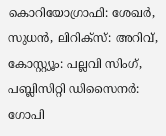കൊറിയോഗ്രാഫി: ശേഖർ, സുധൻ, ലിറിക്സ്: അറിവ്, കോസ്റ്റ്യൂം: പല്ലവി സിംഗ്, പബ്ലിസിറ്റി ഡിസൈനർ: ഗോപി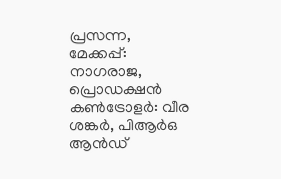പ്രസന്ന, മേക്കപ്പ്: നാഗരാജ, പ്രൊഡക്ഷൻ കൺട്രോളർ: വീര ശങ്കർ, പിആർഒ ആൻഡ്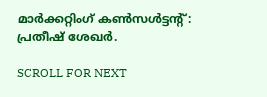മാർക്കറ്റിംഗ് കൺസൾട്ടന്റ്: പ്രതീഷ് ശേഖർ.

SCROLL FOR NEXT